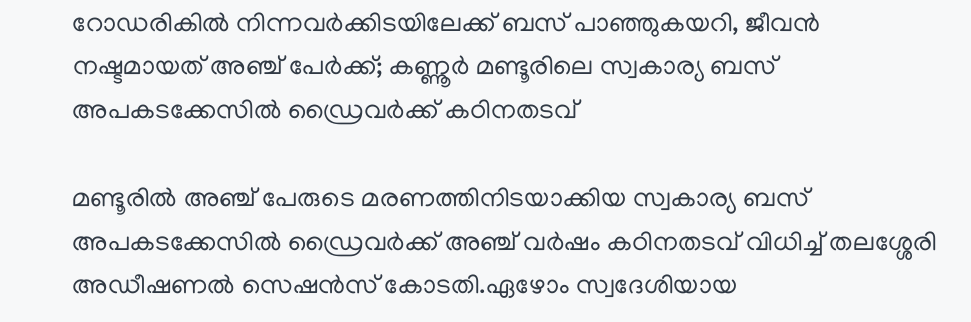റോഡരികില്‍ നിന്നവര്‍ക്കിടയിലേക്ക് ബസ് പാഞ്ഞുകയറി, ജീവൻ നഷ്ടമായത് അഞ്ച് പേര്‍ക്ക്; കണ്ണൂര്‍ മണ്ടൂരിലെ സ്വകാര്യ ബസ് അപകടക്കേസില്‍ ഡ്രൈവര്‍ക്ക് കഠിനതടവ്

മണ്ടൂരില്‍ അഞ്ച് പേരുടെ മരണത്തിനിടയാക്കിയ സ്വകാര്യ ബസ് അപകടക്കേസില്‍ ഡ്രൈവർക്ക് അഞ്ച് വർഷം കഠിനതടവ് വിധിച്ച്‌ തലശ്ശേരി അഡീഷണല്‍ സെഷൻസ് കോടതി.ഏഴോം സ്വദേശിയായ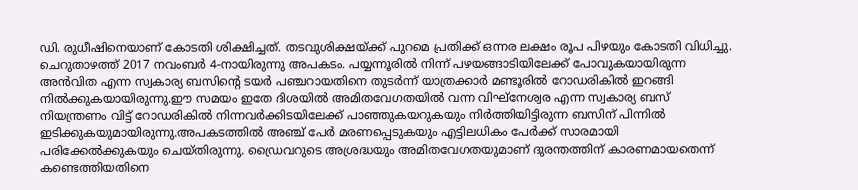ഡി. രുധീഷിനെയാണ് കോടതി ശിക്ഷിച്ചത്. തടവുശിക്ഷയ്ക്ക് പുറമെ പ്രതിക്ക് ഒന്നര ലക്ഷം രൂപ പിഴയും കോടതി വിധിച്ചു. ചെറുതാഴത്ത് 2017 നവംബർ 4-നായിരുന്നു അപകടം. പയ്യന്നൂരില്‍ നിന്ന് പഴയങ്ങാടിയിലേക്ക് പോവുകയായിരുന്ന അൻവിത എന്ന സ്വകാര്യ ബസിന്റെ ടയർ പഞ്ചറായതിനെ തുടർന്ന് യാത്രക്കാർ മണ്ടൂരില്‍ റോഡരികില്‍ ഇറങ്ങി നില്‍ക്കുകയായിരുന്നു.ഈ സമയം ഇതേ ദിശയില്‍ അമിതവേഗതയില്‍ വന്ന വിഘ്നേശ്വര എന്ന സ്വകാര്യ ബസ് നിയന്ത്രണം വിട്ട് റോഡരികില്‍ നിന്നവർക്കിടയിലേക്ക് പാഞ്ഞുകയറുകയും നിർത്തിയിട്ടിരുന്ന ബസിന് പിന്നില്‍ ഇടിക്കുകയുമായിരുന്നു.അപകടത്തില്‍ അഞ്ച് പേർ മരണപ്പെടുകയും എട്ടിലധികം പേർക്ക് സാരമായി പരിക്കേല്‍ക്കുകയും ചെയ്തിരുന്നു. ഡ്രൈവറുടെ അശ്രദ്ധയും അമിതവേഗതയുമാണ് ദുരന്തത്തിന് കാരണമായതെന്ന് കണ്ടെത്തിയതിനെ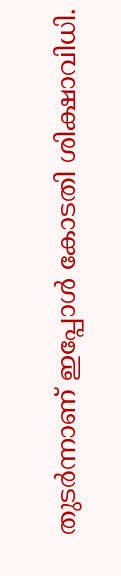തുടർന്നാണ് ഇപ്പോള്‍ കോടതി ശിക്ഷാവിധി.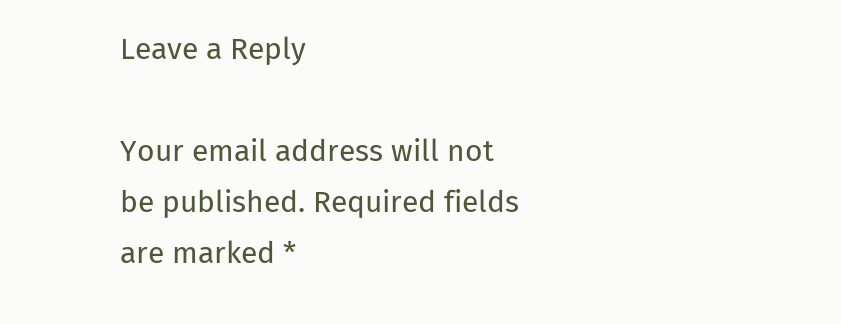Leave a Reply

Your email address will not be published. Required fields are marked *